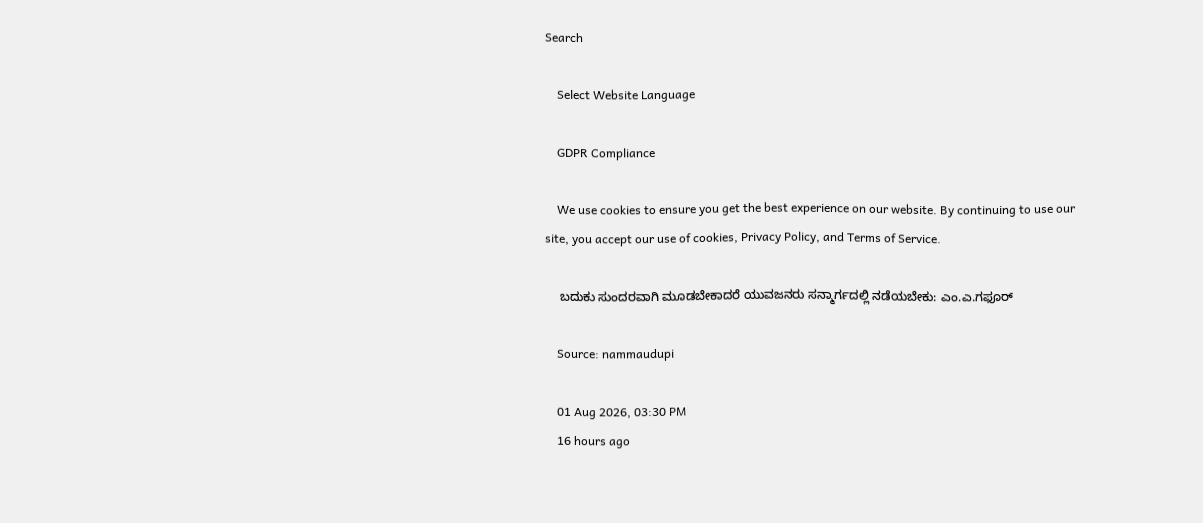Search

    Select Website Language

    GDPR Compliance

    We use cookies to ensure you get the best experience on our website. By continuing to use our site, you accept our use of cookies, Privacy Policy, and Terms of Service.

    ಬದುಕು ಸುಂದರವಾಗಿ ಮೂಡಬೇಕಾದರೆ ಯುವಜನರು ಸನ್ಮಾರ್ಗದಲ್ಲಿ ನಡೆಯಬೇಕು: ಎಂ.ಎ.ಗಫೂರ್

    Source: nammaudupi

    01 Aug 2026, 03:30 PM
    16 hours ago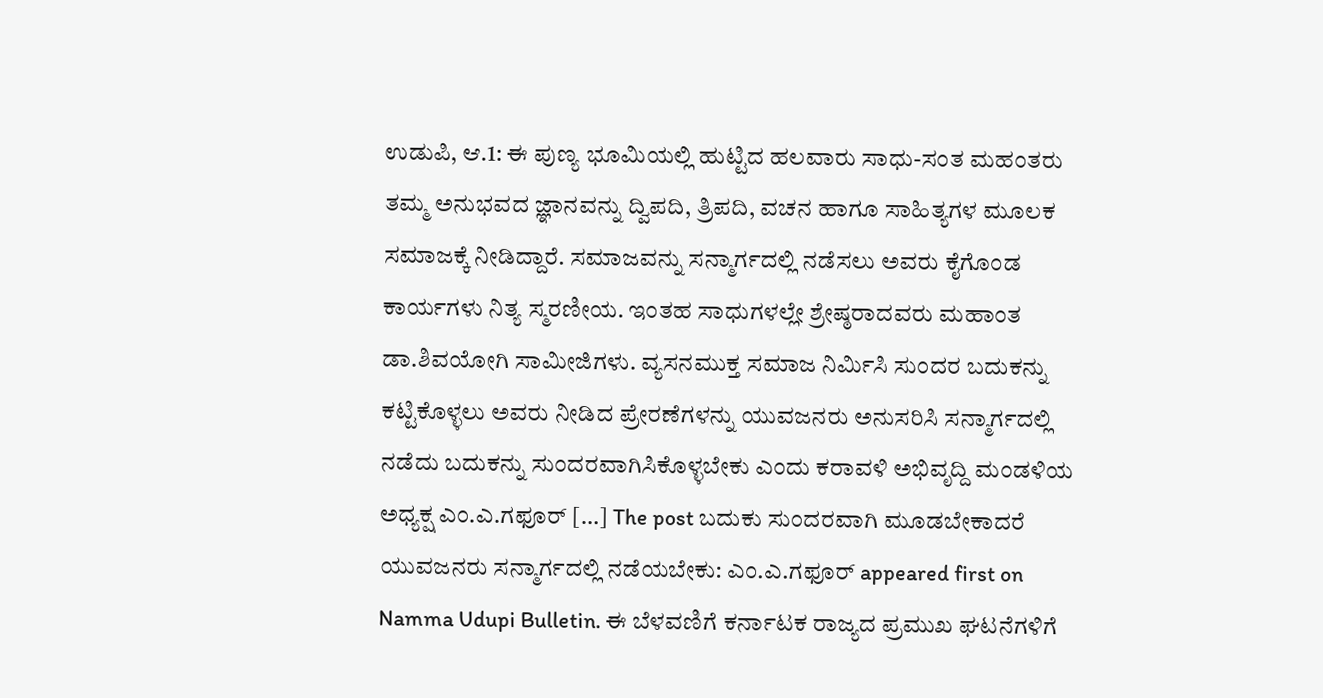ಉಡುಪಿ, ಆ.1: ಈ ಪುಣ್ಯ ಭೂಮಿಯಲ್ಲಿ ಹುಟ್ಟಿದ ಹಲವಾರು ಸಾಧು-ಸಂತ ಮಹಂತರು ತಮ್ಮ ಅನುಭವದ ಜ್ಞಾನವನ್ನು ದ್ವಿಪದಿ, ತ್ರಿಪದಿ, ವಚನ ಹಾಗೂ ಸಾಹಿತ್ಯಗಳ ಮೂಲಕ ಸಮಾಜಕ್ಕೆ ನೀಡಿದ್ದಾರೆ. ಸಮಾಜವನ್ನು ಸನ್ಮಾರ್ಗದಲ್ಲಿ ನಡೆಸಲು ಅವರು ಕೈಗೊಂಡ ಕಾರ್ಯಗಳು ನಿತ್ಯ ಸ್ಮರಣೀಯ. ಇಂತಹ ಸಾಧುಗಳಲ್ಲೇ ಶ್ರೇಷ್ಠರಾದವರು ಮಹಾಂತ ಡಾ.ಶಿವಯೋಗಿ ಸಾಮೀಜಿಗಳು. ವ್ಯಸನಮುಕ್ತ ಸಮಾಜ ನಿರ್ಮಿಸಿ ಸುಂದರ ಬದುಕನ್ನು ಕಟ್ಟಿಕೊಳ್ಳಲು ಅವರು ನೀಡಿದ ಪ್ರೇರಣೆಗಳನ್ನು ಯುವಜನರು ಅನುಸರಿಸಿ ಸನ್ಮಾರ್ಗದಲ್ಲಿ ನಡೆದು ಬದುಕನ್ನು ಸುಂದರವಾಗಿಸಿಕೊಳ್ಳಬೇಕು ಎಂದು ಕರಾವಳಿ ಅಭಿವೃದ್ದಿ ಮಂಡಳಿಯ ಅಧ್ಯಕ್ಷ ಎಂ.ಎ.ಗಫೂರ್ […] The post ಬದುಕು ಸುಂದರವಾಗಿ ಮೂಡಬೇಕಾದರೆ ಯುವಜನರು ಸನ್ಮಾರ್ಗದಲ್ಲಿ ನಡೆಯಬೇಕು: ಎಂ.ಎ.ಗಫೂರ್ appeared first on Namma Udupi Bulletin. ಈ ಬೆಳವಣಿಗೆ ಕರ್ನಾಟಕ ರಾಜ್ಯದ ಪ್ರಮುಖ ಘಟನೆಗಳಿಗೆ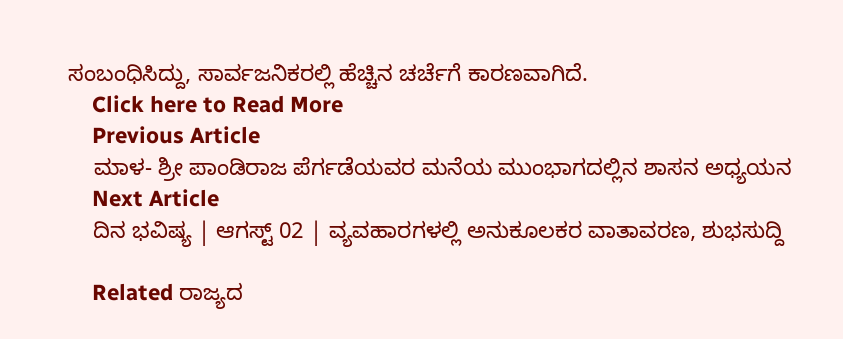ಸಂಬಂಧಿಸಿದ್ದು, ಸಾರ್ವಜನಿಕರಲ್ಲಿ ಹೆಚ್ಚಿನ ಚರ್ಚೆಗೆ ಕಾರಣವಾಗಿದೆ.
    Click here to Read More
    Previous Article
    ಮಾಳ- ಶ್ರೀ ಪಾಂಡಿರಾಜ ಪೆರ್ಗಡೆಯವರ ಮನೆಯ ಮುಂಭಾಗದಲ್ಲಿನ ಶಾಸನ ಅಧ್ಯಯನ
    Next Article
    ದಿನ ಭವಿಷ್ಯ | ಆಗಸ್ಟ್ 02 | ವ್ಯವಹಾರಗಳಲ್ಲಿ ಅನುಕೂಲಕರ ವಾತಾವರಣ, ಶುಭಸುದ್ದಿ

    Related ರಾಜ್ಯದ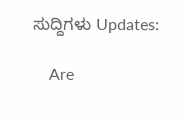ಸುದ್ದಿಗಳು Updates:

    Are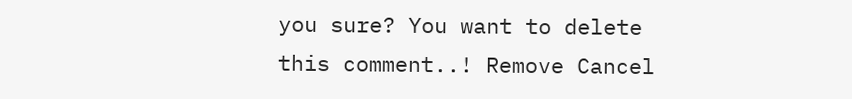you sure? You want to delete this comment..! Remove Cancel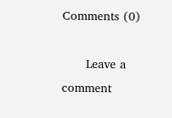Comments (0)

      Leave a comment